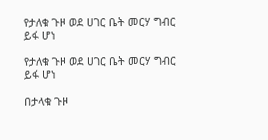የታለቁ ጉዞ ወደ ሀገር ቤት መርሃ ግብር ይፋ ሆነ

የታለቁ ጉዞ ወደ ሀገር ቤት መርሃ ግብር ይፋ ሆነ

በታላቁ ጉዞ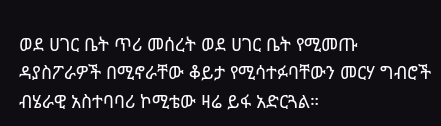ወደ ሀገር ቤት ጥሪ መሰረት ወደ ሀገር ቤት የሚመጡ ዳያስፖራዎች በሚኖራቸው ቆይታ የሚሳተፉባቸውን መርሃ ግብሮች ብሄራዊ አስተባባሪ ኮሚቴው ዛሬ ይፋ አድርጓል።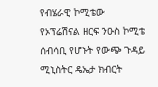የብሄራዊ ኮሚቴው የኦፕሬሽናል ዘርፍ ንዑስ ኮሚቴ ሰብሳቢ የሆኑት የውጭ ጉዳይ ሚኒስትር ዴኤታ ክብርት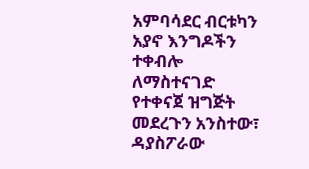አምባሳደር ብርቱካን አያኖ እንግዶችን ተቀብሎ ለማስተናገድ የተቀናጀ ዝግጅት መደረጉን አንስተው፣ ዳያስፖራው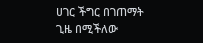ሀገር ችግር በገጠማት ጊዜ በሚችለው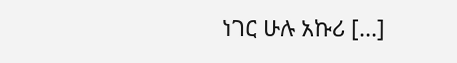ነገር ሁሉ አኩሪ […]